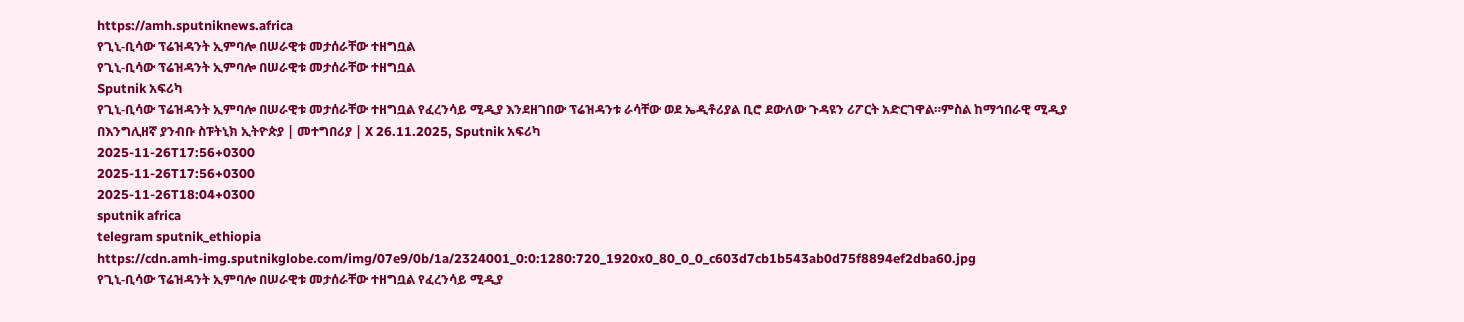https://amh.sputniknews.africa
የጊኒ-ቢሳው ፕሬዝዳንት ኢምባሎ በሠራዊቱ መታሰራቸው ተዘግቧል
የጊኒ-ቢሳው ፕሬዝዳንት ኢምባሎ በሠራዊቱ መታሰራቸው ተዘግቧል
Sputnik አፍሪካ
የጊኒ-ቢሳው ፕሬዝዳንት ኢምባሎ በሠራዊቱ መታሰራቸው ተዘግቧል የፈረንሳይ ሚዲያ እንደዘገበው ፕሬዝዳንቱ ራሳቸው ወደ ኤዲቶሪያል ቢሮ ደውለው ጉዳዩን ሪፖርት አድርገዋል።ምስል ከማኅበራዊ ሚዲያ በእንግሊዘኛ ያንብቡ ስፑትኒክ ኢትዮጵያ | መተግበሪያ | X 26.11.2025, Sputnik አፍሪካ
2025-11-26T17:56+0300
2025-11-26T17:56+0300
2025-11-26T18:04+0300
sputnik africa
telegram sputnik_ethiopia
https://cdn.amh-img.sputnikglobe.com/img/07e9/0b/1a/2324001_0:0:1280:720_1920x0_80_0_0_c603d7cb1b543ab0d75f8894ef2dba60.jpg
የጊኒ-ቢሳው ፕሬዝዳንት ኢምባሎ በሠራዊቱ መታሰራቸው ተዘግቧል የፈረንሳይ ሚዲያ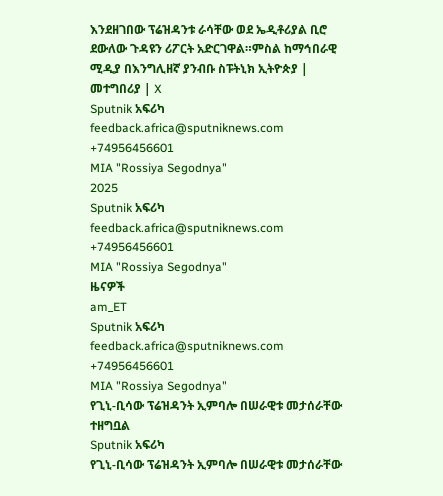እንደዘገበው ፕሬዝዳንቱ ራሳቸው ወደ ኤዲቶሪያል ቢሮ ደውለው ጉዳዩን ሪፖርት አድርገዋል።ምስል ከማኅበራዊ ሚዲያ በእንግሊዘኛ ያንብቡ ስፑትኒክ ኢትዮጵያ | መተግበሪያ | X
Sputnik አፍሪካ
feedback.africa@sputniknews.com
+74956456601
MIA "Rossiya Segodnya"
2025
Sputnik አፍሪካ
feedback.africa@sputniknews.com
+74956456601
MIA "Rossiya Segodnya"
ዜናዎች
am_ET
Sputnik አፍሪካ
feedback.africa@sputniknews.com
+74956456601
MIA "Rossiya Segodnya"
የጊኒ-ቢሳው ፕሬዝዳንት ኢምባሎ በሠራዊቱ መታሰራቸው ተዘግቧል
Sputnik አፍሪካ
የጊኒ-ቢሳው ፕሬዝዳንት ኢምባሎ በሠራዊቱ መታሰራቸው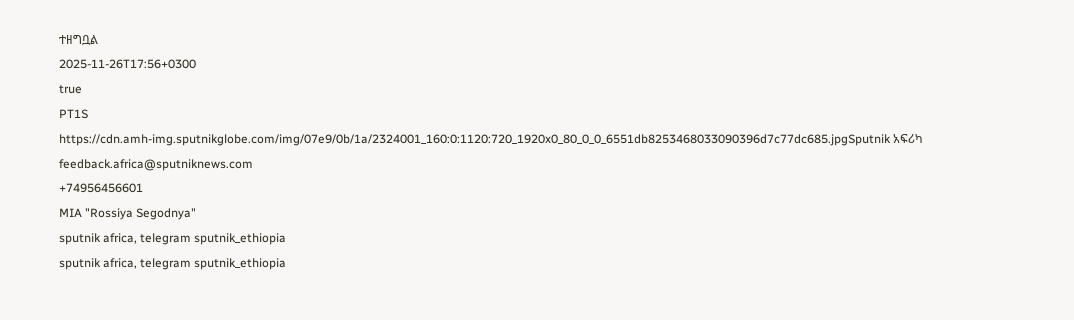ተዘግቧል
2025-11-26T17:56+0300
true
PT1S
https://cdn.amh-img.sputnikglobe.com/img/07e9/0b/1a/2324001_160:0:1120:720_1920x0_80_0_0_6551db8253468033090396d7c77dc685.jpgSputnik አፍሪካ
feedback.africa@sputniknews.com
+74956456601
MIA "Rossiya Segodnya"
sputnik africa, telegram sputnik_ethiopia
sputnik africa, telegram sputnik_ethiopia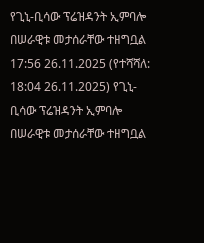የጊኒ-ቢሳው ፕሬዝዳንት ኢምባሎ በሠራዊቱ መታሰራቸው ተዘግቧል
17:56 26.11.2025 (የተሻሻለ: 18:04 26.11.2025) የጊኒ-ቢሳው ፕሬዝዳንት ኢምባሎ በሠራዊቱ መታሰራቸው ተዘግቧል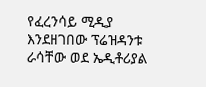የፈረንሳይ ሚዲያ እንደዘገበው ፕሬዝዳንቱ ራሳቸው ወደ ኤዲቶሪያል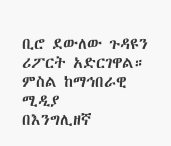ቢሮ ደውለው ጉዳዩን ሪፖርት አድርገዋል።
ምስል ከማኅበራዊ ሚዲያ
በእንግሊዘኛ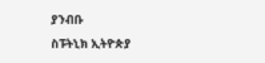ያንብቡ
ስፑትኒክ ኢትዮጵያ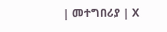| መተግበሪያ | X